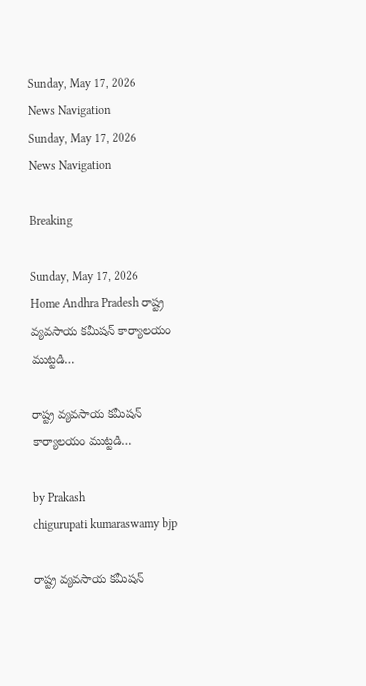Sunday, May 17, 2026
News Navigation
Sunday, May 17, 2026
News Navigation

Breaking

Sunday, May 17, 2026
Home Andhra Pradesh రాష్ట్ర వ్యవసాయ కమీషన్ కార్యాలయం ముట్టడి…

రాష్ట్ర వ్యవసాయ కమీషన్ కార్యాలయం ముట్టడి…

by Prakash
chigurupati kumaraswamy bjp

రాష్ట్ర వ్యవసాయ కమీషన్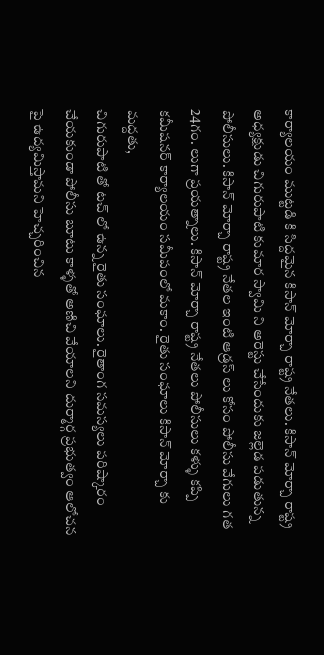కార్యాలయం ముట్టడి కి సిద్దమైన కిసాన్ మోర్చా రాష్ట్ర నేతలు. కిసాన్ మోర్చా రాష్ట్ర అధ్యక్షుడు చిగురుపాటి కుమార స్వామి ని అరెస్టు చేసేందుకు జల్లెడ పడుతున్న పోలీసులు. కిసాన్ మోర్చా రాష్ట్ర నేతల ఇంటి ఆడ్రస్ లు కోసం పోలీసు వేగులు గత 24గం. లుగా ప్రయత్నాలు. కిసాన్ మోర్చా రాష్ట్ర నేతలు పోలీసులు కళ్ళు కప్పి కమీషనర్ కార్యాలయం సమీపంలో మకాం. రైతు సంఘాలు కిసాన్ మోర్చా కు మద్దతు,
చిగురుపాటి తో టచ్ లో ఉన్న రైతు సంఘాలు. రైతాంగ సమస్యలు పరిష్కారం చేయకుండా పోలీసు బూటు కాళ్ళతో అణిచి వేయాలని దుర్మార్గ ప్రభుత్వం ఆలోచన పై ఉద్యమిస్తామని హెచ్చరించిన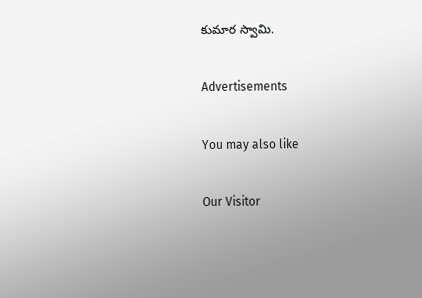కుమార స్వామి.

Advertisements

You may also like

Our Visitor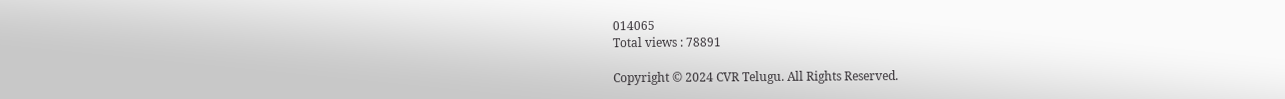014065
Total views : 78891

Copyright © 2024 CVR Telugu. All Rights Reserved.